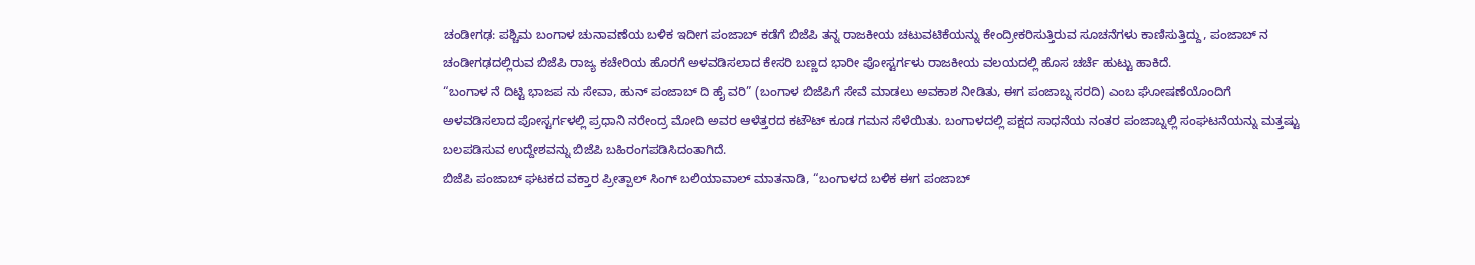ಚಂಡೀಗಢ: ಪಶ್ಚಿಮ ಬಂಗಾಳ ಚುನಾವಣೆಯ ಬಳಿಕ ಇದೀಗ ಪಂಜಾಬ್ ಕಡೆಗೆ ಬಿಜೆಪಿ ತನ್ನ ರಾಜಕೀಯ ಚಟುವಟಿಕೆಯನ್ನು ಕೇಂದ್ರೀಕರಿಸುತ್ತಿರುವ ಸೂಚನೆಗಳು ಕಾಣಿಸುತ್ತಿದ್ದು, ಪಂಜಾಬ್ ನ ಚಂಡೀಗಢದಲ್ಲಿರುವ ಬಿಜೆಪಿ ರಾಜ್ಯ ಕಚೇರಿಯ ಹೊರಗೆ ಅಳವಡಿಸಲಾದ ಕೇಸರಿ ಬಣ್ಣದ ಭಾರೀ ಪೋಸ್ಟರ್ಗಳು ರಾಜಕೀಯ ವಲಯದಲ್ಲಿ ಹೊಸ ಚರ್ಚೆ ಹುಟ್ಟು ಹಾಕಿದೆ.
“ಬಂಗಾಳ ನೆ ದಿಟ್ಟಿ ಭಾಜಪ ನು ಸೇವಾ, ಹುನ್ ಪಂಜಾಬ್ ದಿ ಹೈ ವರಿ” (ಬಂಗಾಳ ಬಿಜೆಪಿಗೆ ಸೇವೆ ಮಾಡಲು ಅವಕಾಶ ನೀಡಿತು, ಈಗ ಪಂಜಾಬ್ನ ಸರದಿ) ಎಂಬ ಘೋಷಣೆಯೊಂದಿಗೆ ಅಳವಡಿಸಲಾದ ಪೋಸ್ಟರ್ಗಳಲ್ಲಿ ಪ್ರಧಾನಿ ನರೇಂದ್ರ ಮೋದಿ ಅವರ ಆಳೆತ್ತರದ ಕಟೌಟ್ ಕೂಡ ಗಮನ ಸೆಳೆಯಿತು. ಬಂಗಾಳದಲ್ಲಿ ಪಕ್ಷದ ಸಾಧನೆಯ ನಂತರ ಪಂಜಾಬ್ನಲ್ಲಿ ಸಂಘಟನೆಯನ್ನು ಮತ್ತಷ್ಟು ಬಲಪಡಿಸುವ ಉದ್ದೇಶವನ್ನು ಬಿಜೆಪಿ ಬಹಿರಂಗಪಡಿಸಿದಂತಾಗಿದೆ.
ಬಿಜೆಪಿ ಪಂಜಾಬ್ ಘಟಕದ ವಕ್ತಾರ ಪ್ರೀತ್ಪಾಲ್ ಸಿಂಗ್ ಬಲಿಯಾವಾಲ್ ಮಾತನಾಡಿ, “ಬಂಗಾಳದ ಬಳಿಕ ಈಗ ಪಂಜಾಬ್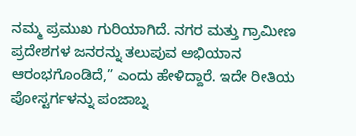ನಮ್ಮ ಪ್ರಮುಖ ಗುರಿಯಾಗಿದೆ. ನಗರ ಮತ್ತು ಗ್ರಾಮೀಣ ಪ್ರದೇಶಗಳ ಜನರನ್ನು ತಲುಪುವ ಅಭಿಯಾನ ಆರಂಭಗೊಂಡಿದೆ,” ಎಂದು ಹೇಳಿದ್ದಾರೆ. ಇದೇ ರೀತಿಯ ಪೋಸ್ಟರ್ಗಳನ್ನು ಪಂಜಾಬ್ನ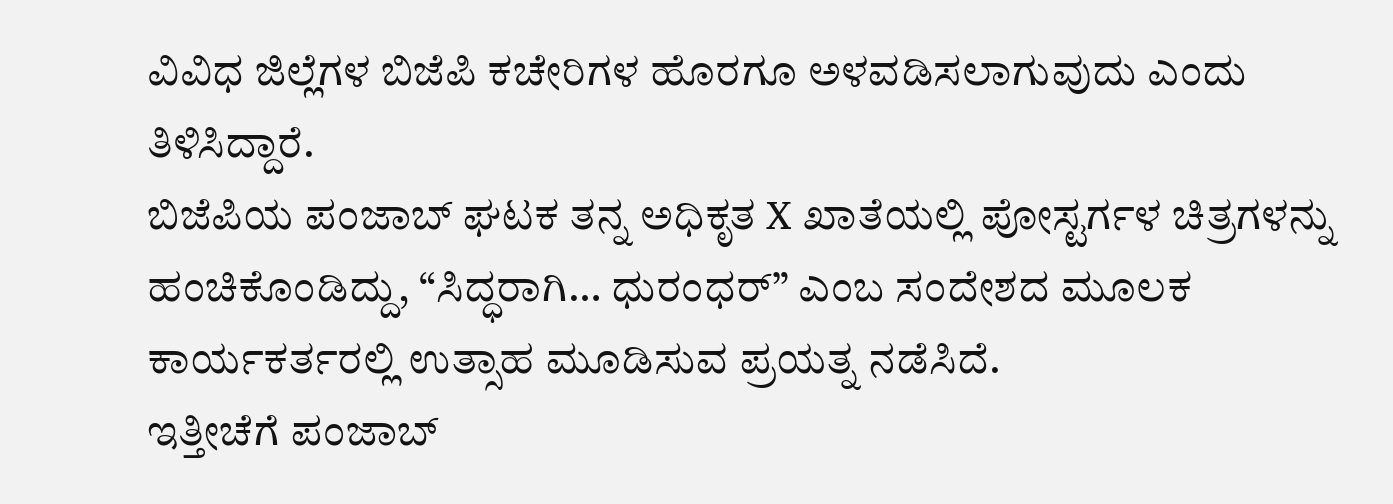ವಿವಿಧ ಜಿಲ್ಲೆಗಳ ಬಿಜೆಪಿ ಕಚೇರಿಗಳ ಹೊರಗೂ ಅಳವಡಿಸಲಾಗುವುದು ಎಂದು ತಿಳಿಸಿದ್ದಾರೆ.
ಬಿಜೆಪಿಯ ಪಂಜಾಬ್ ಘಟಕ ತನ್ನ ಅಧಿಕೃತ X ಖಾತೆಯಲ್ಲಿ ಪೋಸ್ಟರ್ಗಳ ಚಿತ್ರಗಳನ್ನು ಹಂಚಿಕೊಂಡಿದ್ದು, “ಸಿದ್ಧರಾಗಿ… ಧುರಂಧರ್” ಎಂಬ ಸಂದೇಶದ ಮೂಲಕ ಕಾರ್ಯಕರ್ತರಲ್ಲಿ ಉತ್ಸಾಹ ಮೂಡಿಸುವ ಪ್ರಯತ್ನ ನಡೆಸಿದೆ.
ಇತ್ತೀಚೆಗೆ ಪಂಜಾಬ್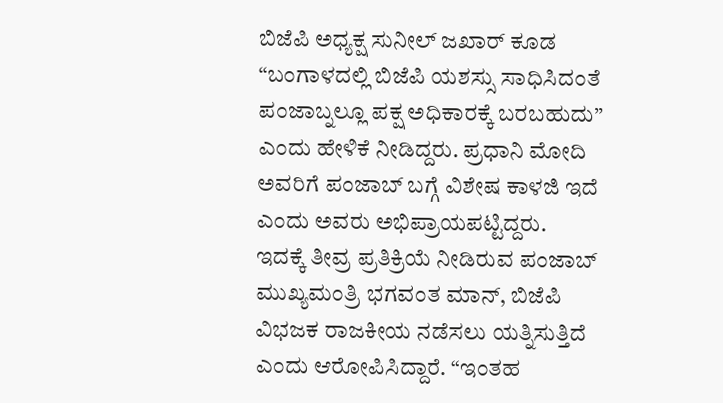ಬಿಜೆಪಿ ಅಧ್ಯಕ್ಷ ಸುನೀಲ್ ಜಖಾರ್ ಕೂಡ “ಬಂಗಾಳದಲ್ಲಿ ಬಿಜೆಪಿ ಯಶಸ್ಸು ಸಾಧಿಸಿದಂತೆ ಪಂಜಾಬ್ನಲ್ಲೂ ಪಕ್ಷ ಅಧಿಕಾರಕ್ಕೆ ಬರಬಹುದು” ಎಂದು ಹೇಳಿಕೆ ನೀಡಿದ್ದರು. ಪ್ರಧಾನಿ ಮೋದಿ ಅವರಿಗೆ ಪಂಜಾಬ್ ಬಗ್ಗೆ ವಿಶೇಷ ಕಾಳಜಿ ಇದೆ ಎಂದು ಅವರು ಅಭಿಪ್ರಾಯಪಟ್ಟಿದ್ದರು.
ಇದಕ್ಕೆ ತೀವ್ರ ಪ್ರತಿಕ್ರಿಯೆ ನೀಡಿರುವ ಪಂಜಾಬ್ ಮುಖ್ಯಮಂತ್ರಿ ಭಗವಂತ ಮಾನ್, ಬಿಜೆಪಿ ವಿಭಜಕ ರಾಜಕೀಯ ನಡೆಸಲು ಯತ್ನಿಸುತ್ತಿದೆ ಎಂದು ಆರೋಪಿಸಿದ್ದಾರೆ. “ಇಂತಹ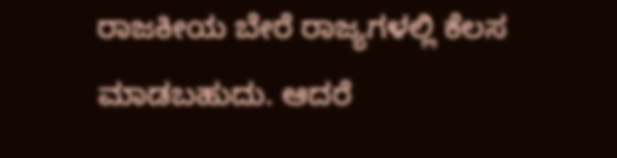ರಾಜಕೀಯ ಬೇರೆ ರಾಜ್ಯಗಳಲ್ಲಿ ಕೆಲಸ ಮಾಡಬಹುದು. ಆದರೆ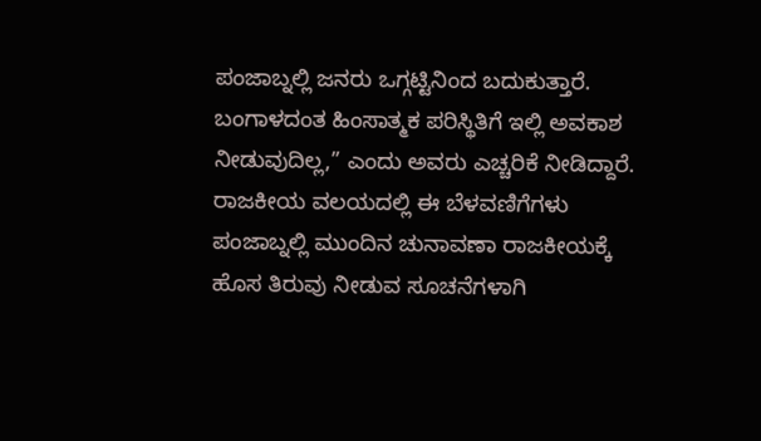ಪಂಜಾಬ್ನಲ್ಲಿ ಜನರು ಒಗ್ಗಟ್ಟಿನಿಂದ ಬದುಕುತ್ತಾರೆ. ಬಂಗಾಳದಂತ ಹಿಂಸಾತ್ಮಕ ಪರಿಸ್ಥಿತಿಗೆ ಇಲ್ಲಿ ಅವಕಾಶ ನೀಡುವುದಿಲ್ಲ,” ಎಂದು ಅವರು ಎಚ್ಚರಿಕೆ ನೀಡಿದ್ದಾರೆ.
ರಾಜಕೀಯ ವಲಯದಲ್ಲಿ ಈ ಬೆಳವಣಿಗೆಗಳು ಪಂಜಾಬ್ನಲ್ಲಿ ಮುಂದಿನ ಚುನಾವಣಾ ರಾಜಕೀಯಕ್ಕೆ ಹೊಸ ತಿರುವು ನೀಡುವ ಸೂಚನೆಗಳಾಗಿ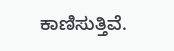ಕಾಣಿಸುತ್ತಿವೆ.